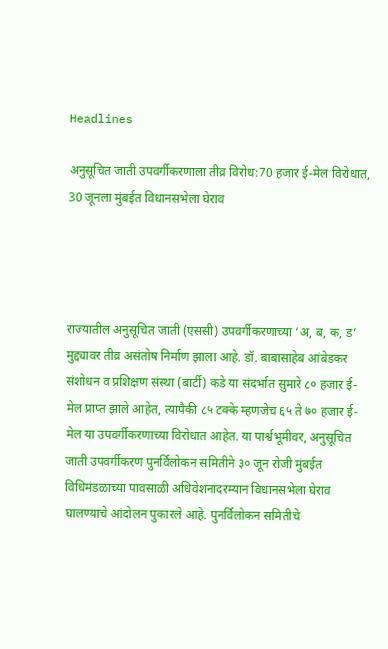Headlines

अनुसूचित जाती उपवर्गीकरणाला तीव्र विरोध:70 हजार ई-मेल विरोधात, 30 जूनला मुंबईत विधानसभेला घेराव




राज्यातील अनुसूचित जाती (एससी) उपवर्गीकरणाच्या ‘अ, ब, क, ड’ मुद्द्यावर तीव्र असंतोष निर्माण झाला आहे. डॉ. बाबासाहेब आंबेडकर संशोधन व प्रशिक्षण संस्था (बार्टी) कडे या संदर्भात सुमारे ८० हजार ई-मेल प्राप्त झाले आहेत, त्यापैकी ८५ टक्के म्हणजेच ६५ ते ७० हजार ई-मेल या उपवर्गीकरणाच्या विरोधात आहेत. या पार्श्वभूमीवर, अनुसूचित जाती उपवर्गीकरण पुनर्विलोकन समितीने ३० जून रोजी मुंबईत विधिमंडळाच्या पावसाळी अधिवेशनादरम्यान विधानसभेला घेराव घालण्याचे आंदोलन पुकारले आहे. पुनर्विलोकन समितीचे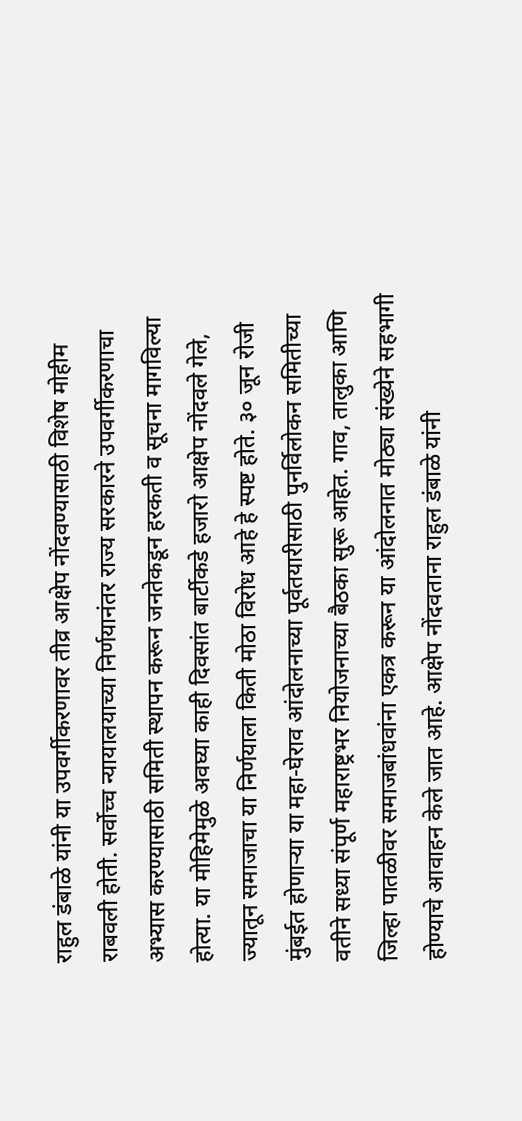राहुल डंबाळे यांनी या उपवर्गीकरणावर तीव्र आक्षेप नोंदवण्यासाठी विशेष मोहीम राबवली होती. सर्वोच्च न्यायालयाच्या निर्णयानंतर राज्य सरकारने उपवर्गीकरणाचा अभ्यास करण्यासाठी समिती स्थापन करून जनतेकडून हरकती व सूचना मागविल्या होत्या. या मोहिमेमुळे अवघ्या काही दिवसांत बार्टीकडे हजारो आक्षेप नोंदवले गेले, ज्यातून समाजाचा या निर्णयाला किती मोठा विरोध आहे हे स्पष्ट होते. ३० जून रोजी मुंबईत होणाऱ्या या महा-घेराव आंदोलनाच्या पूर्वतयारीसाठी पुनर्विलोकन समितीच्या वतीने सध्या संपूर्ण महाराष्ट्रभर नियोजनाच्या बैठका सुरू आहेत. गाव, तालुका आणि जिल्हा पातळीवर समाजबांधवांना एकत्र करून या आंदोलनात मोठ्या संख्येने सहभागी होण्याचे आवाहन केले जात आहे. आक्षेप नोंदवताना राहुल डंबाळे यांनी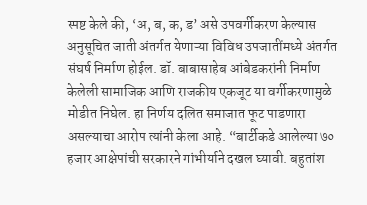स्पष्ट केले की, ‘अ, ब, क, ड’ असे उपवर्गीकरण केल्यास अनुसूचित जाती अंतर्गत येणाऱ्या विविध उपजातींमध्ये अंतर्गत संघर्ष निर्माण होईल. डॉ. बाबासाहेब आंबेडकरांनी निर्माण केलेली सामाजिक आणि राजकीय एकजूट या वर्गीकरणामुळे मोडीत निघेल. हा निर्णय दलित समाजात फूट पाडणारा असल्याचा आरोप त्यांनी केला आहे. “बार्टीकडे आलेल्या ७० हजार आक्षेपांची सरकारने गांभीर्याने दखल घ्यावी. बहुतांश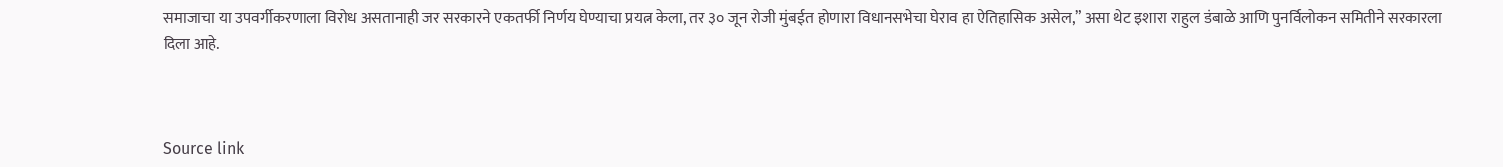समाजाचा या उपवर्गीकरणाला विरोध असतानाही जर सरकारने एकतर्फी निर्णय घेण्याचा प्रयत्न केला, तर ३० जून रोजी मुंबईत होणारा विधानसभेचा घेराव हा ऐतिहासिक असेल,” असा थेट इशारा राहुल डंबाळे आणि पुनर्विलोकन समितीने सरकारला दिला आहे.



Source link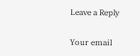Leave a Reply

Your email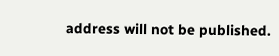address will not be published.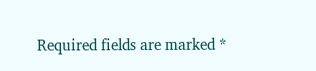Required fields are marked *